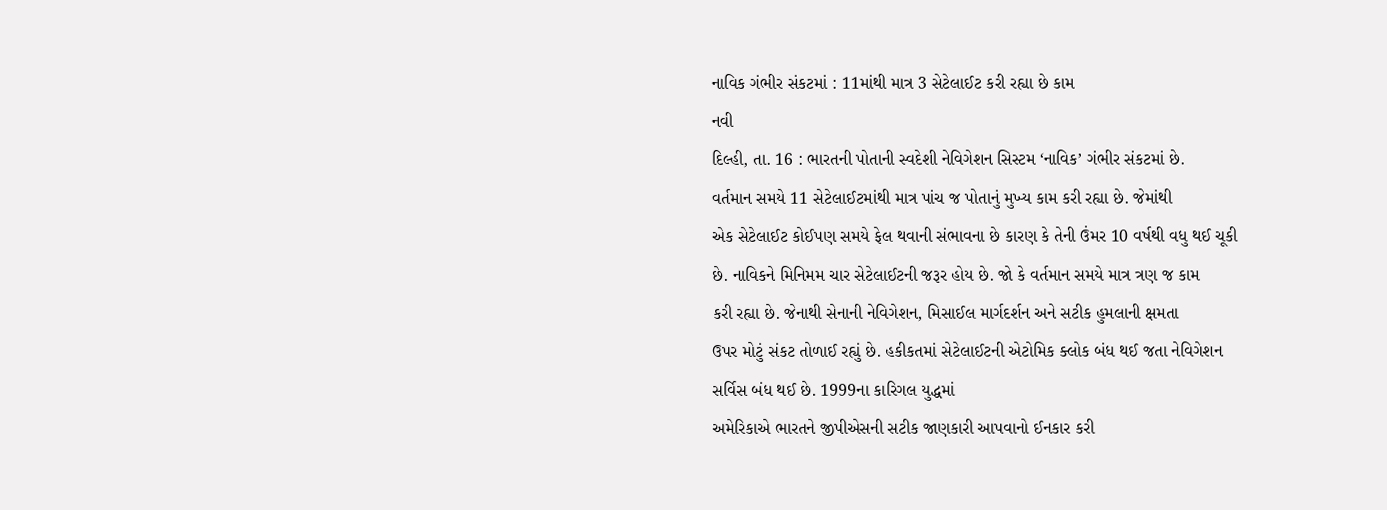નાવિક ગંભીર સંકટમાં : 11માંથી માત્ર 3 સેટેલાઈટ કરી રહ્યા છે કામ
નવી
દિલ્હી, તા. 16 : ભારતની પોતાની સ્વદેશી નેવિગેશન સિસ્ટમ ‘નાવિક’ ગંભીર સંકટમાં છે.
વર્તમાન સમયે 11 સેટેલાઈટમાંથી માત્ર પાંચ જ પોતાનું મુખ્ય કામ કરી રહ્યા છે. જેમાંથી
એક સેટેલાઈટ કોઈપણ સમયે ફેલ થવાની સંભાવના છે કારણ કે તેની ઉંમર 10 વર્ષથી વધુ થઈ ચૂકી
છે. નાવિકને મિનિમમ ચાર સેટેલાઈટની જરૂર હોય છે. જો કે વર્તમાન સમયે માત્ર ત્રણ જ કામ
કરી રહ્યા છે. જેનાથી સેનાની નેવિગેશન, મિસાઈલ માર્ગદર્શન અને સટીક હુમલાની ક્ષમતા
ઉપર મોટું સંકટ તોળાઈ રહ્યું છે. હકીકતમાં સેટેલાઈટની એટોમિક ક્લોક બંધ થઈ જતા નેવિગેશન
સર્વિસ બંધ થઈ છે. 1999ના કારિગલ યુદ્ધમાં
અમેરિકાએ ભારતને જીપીએસની સટીક જાણકારી આપવાનો ઈનકાર કરી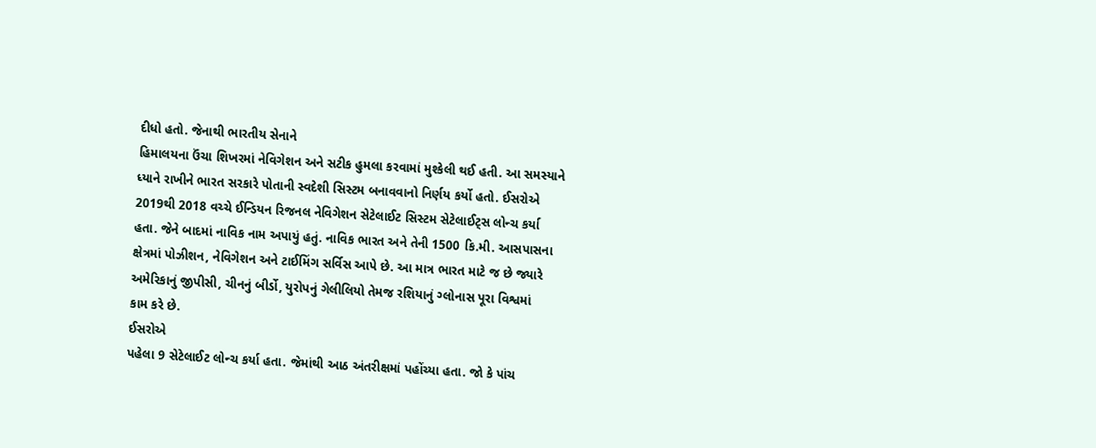દીધો હતો. જેનાથી ભારતીય સેનાને
હિમાલયના ઉંચા શિખરમાં નેવિગેશન અને સટીક હુમલા કરવામાં મુશ્કેલી થઈ હતી. આ સમસ્યાને
ધ્યાને રાખીને ભારત સરકારે પોતાની સ્વદેશી સિસ્ટમ બનાવવાનો નિર્ણય કર્યો હતો. ઈસરોએ
2019થી 2018 વચ્ચે ઈન્ડિયન રિજનલ નેવિગેશન સેટેલાઈટ સિસ્ટમ સેટેલાઈટ્સ લોન્ચ કર્યા
હતા. જેને બાદમાં નાવિક નામ અપાયું હતું. નાવિક ભારત અને તેની 1500 કિ.મી. આસપાસના
ક્ષેત્રમાં પોઝીશન, નેવિગેશન અને ટાઈમિંગ સર્વિસ આપે છે. આ માત્ર ભારત માટે જ છે જ્યારે
અમેરિકાનું જીપીસી, ચીનનું બીર્ડો, યુરોપનું ગેલીલિયો તેમજ રશિયાનું ગ્લોનાસ પૂરા વિશ્વમાં
કામ કરે છે.
ઈસરોએ
પહેલા 9 સેટેલાઈટ લોન્ચ કર્યા હતા. જેમાંથી આઠ અંતરીક્ષમાં પહોંચ્યા હતા. જો કે પાંચ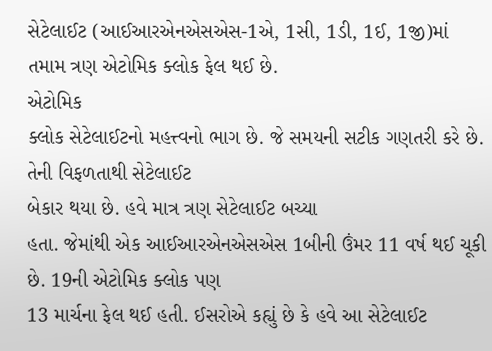સેટેલાઈટ (આઈઆરએનએસએસ-1એ, 1સી, 1ડી, 1ઈ, 1જી)માં તમામ ત્રણ એટોમિક ક્લોક ફેલ થઈ છે.
એટોમિક
ક્લોક સેટેલાઈટનો મહત્ત્વનો ભાગ છે. જે સમયની સટીક ગણતરી કરે છે. તેની વિફળતાથી સેટેલાઈટ
બેકાર થયા છે. હવે માત્ર ત્રણ સેટેલાઈટ બચ્યા
હતા. જેમાંથી એક આઈઆરએનએસએસ 1બીની ઉંમર 11 વર્ષ થઈ ચૂકી છે. 19ની એટોમિક ક્લોક પણ
13 માર્ચના ફેલ થઈ હતી. ઈસરોએ કહ્યું છે કે હવે આ સેટેલાઈટ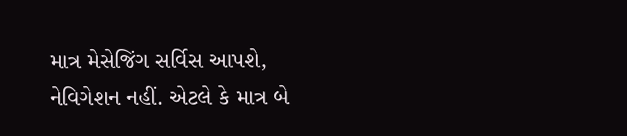માત્ર મેસેજિંગ સર્વિસ આપશે,
નેવિગેશન નહીં. એટલે કે માત્ર બે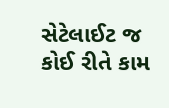સેટેલાઈટ જ કોઈ રીતે કામ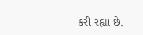કરી રહ્યા છે.